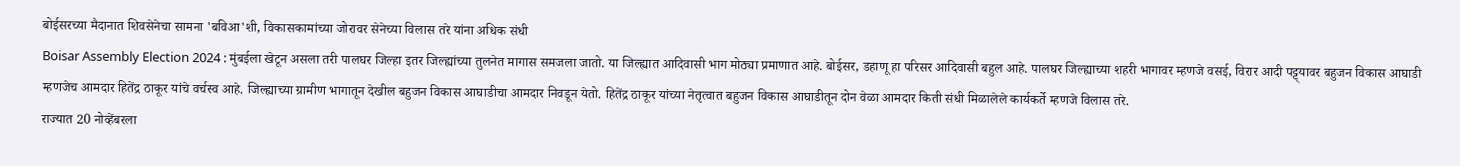बोईसरच्या मैदानात शिवसेनेचा सामना 'बविआ'शी, विकासकामांच्या जोरावर सेनेच्या विलास तरे यांना अधिक संधी
Boisar Assembly Election 2024 : मुंबईला खेटून असला तरी पालघर जिल्हा इतर जिल्ह्यांच्या तुलनेत मागास समजला जातो. या जिल्ह्यात आदिवासी भाग मोठ्या प्रमाणात आहे. बोईसर, डहाणू हा परिसर आदिवासी बहुल आहे. पालघर जिल्ह्याच्या शहरी भागावर म्हणजे वसई, विरार आदी पट्ट्यावर बहुजन विकास आघाडी म्हणजेच आमदार हितेंद्र ठाकूर यांचे वर्चस्व आहे. जिल्ह्याच्या ग्रामीण भागातून देखील बहुजन विकास आघाडीचा आमदार निवडून येतो. हितेंद्र ठाकूर यांच्या नेतृत्वात बहुजन विकास आघाडीतून दोन वेळा आमदार किती संधी मिळालेले कार्यकर्ते म्हणजे विलास तरे.
राज्यात 20 नोव्हेंबरला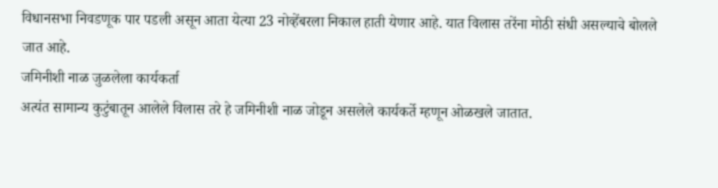विधानसभा निवडणूक पार पडली असून आता येत्या 23 नोव्हेंबरला निकाल हाती येणार आहे. यात विलास तरेंना मोठी संधी असल्याचे बोलले जात आहे.
जमिनीशी नाळ जुळलेला कार्यकर्ता
अत्यंत सामान्य कुटुंबातून आलेले विलास तरे हे जमिनीशी नाळ जोडून असलेले कार्यकर्ते म्हणून ओळखले जातात.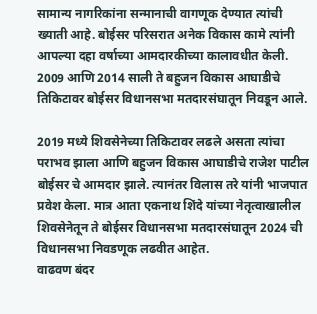सामान्य नागरिकांना सन्मानाची वागणूक देण्यात त्यांची ख्याती आहे. बोईसर परिसरात अनेक विकास कामे त्यांनी आपल्या दहा वर्षाच्या आमदारकीच्या कालावधीत केली. 2009 आणि 2014 साली ते बहुजन विकास आघाडीचे तिकिटावर बोईसर विधानसभा मतदारसंघातून निवडून आले.

2019 मध्ये शिवसेनेच्या तिकिटावर लढले असता त्यांचा पराभव झाला आणि बहुजन विकास आघाडीचे राजेश पाटील बोईसर चे आमदार झाले. त्यानंतर विलास तरे यांनी भाजपात प्रवेश केला. मात्र आता एकनाथ शिंदे यांच्या नेतृत्वाखालील शिवसेनेतून ते बोईसर विधानसभा मतदारसंघातून 2024 ची विधानसभा निवडणूक लढवीत आहेत.
वाढवण बंदर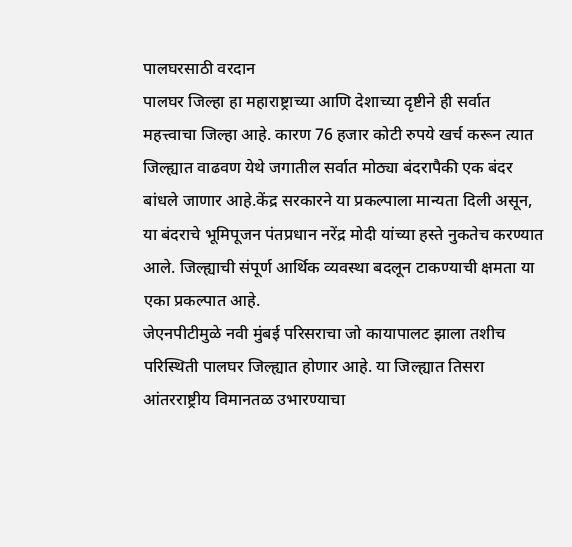पालघरसाठी वरदान
पालघर जिल्हा हा महाराष्ट्राच्या आणि देशाच्या दृष्टीने ही सर्वात महत्त्वाचा जिल्हा आहे. कारण 76 हजार कोटी रुपये खर्च करून त्यात जिल्ह्यात वाढवण येथे जगातील सर्वात मोठ्या बंदरापैकी एक बंदर बांधले जाणार आहे.केंद्र सरकारने या प्रकल्पाला मान्यता दिली असून, या बंदराचे भूमिपूजन पंतप्रधान नरेंद्र मोदी यांच्या हस्ते नुकतेच करण्यात आले. जिल्ह्याची संपूर्ण आर्थिक व्यवस्था बदलून टाकण्याची क्षमता या एका प्रकल्पात आहे.
जेएनपीटीमुळे नवी मुंबई परिसराचा जो कायापालट झाला तशीच परिस्थिती पालघर जिल्ह्यात होणार आहे. या जिल्ह्यात तिसरा आंतरराष्ट्रीय विमानतळ उभारण्याचा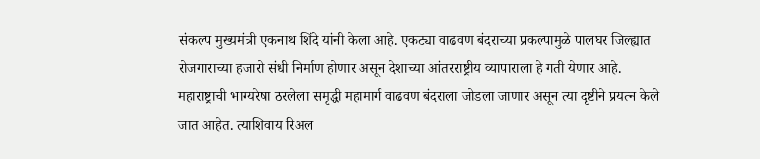संकल्प मुख्यमंत्री एकनाथ शिंदे यांनी केला आहे. एकट्या वाढवण बंदराच्या प्रकल्पामुळे पालघर जिल्ह्यात रोजगाराच्या हजारो संधी निर्माण होणार असून देशाच्या आंतरराष्ट्रीय व्यापाराला हे गती येणार आहे. महाराष्ट्राची भाग्यरेषा ठरलेला समृद्धी महामार्ग वाढवण बंदराला जोडला जाणार असून त्या दृष्टीने प्रयत्न केले जात आहेत. त्याशिवाय रिअल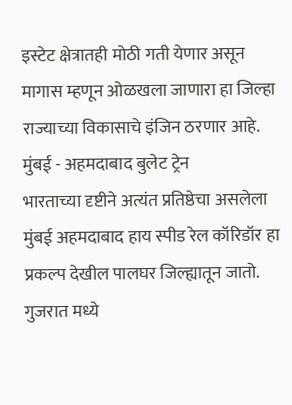इस्टेट क्षेत्रातही मोठी गती येणार असून मागास म्हणून ओळखला जाणारा हा जिल्हा राज्याच्या विकासाचे इंजिन ठरणार आहे.
मुंबई - अहमदाबाद बुलेट ट्रेन
भारताच्या दृष्टीने अत्यंत प्रतिष्ठेचा असलेला मुंबई अहमदाबाद हाय स्पीड रेल कॉरिडॉर हा प्रकल्प देखील पालघर जिल्ह्यातून जातो. गुजरात मध्ये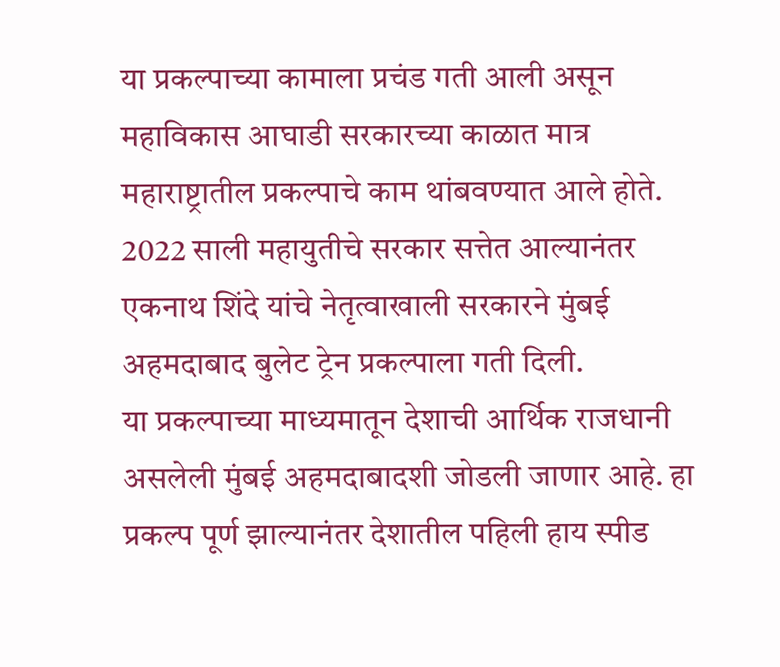या प्रकल्पाच्या कामाला प्रचंड गती आली असून महाविकास आघाडी सरकारच्या काळात मात्र महाराष्ट्रातील प्रकल्पाचे काम थांबवण्यात आले होते. 2022 साली महायुतीचे सरकार सत्तेत आल्यानंतर एकनाथ शिंदे यांचे नेतृत्वाखाली सरकारने मुंबई अहमदाबाद बुलेट ट्रेन प्रकल्पाला गती दिली.
या प्रकल्पाच्या माध्यमातून देशाची आर्थिक राजधानी असलेली मुंबई अहमदाबादशी जोडली जाणार आहे. हा प्रकल्प पूर्ण झाल्यानंतर देशातील पहिली हाय स्पीड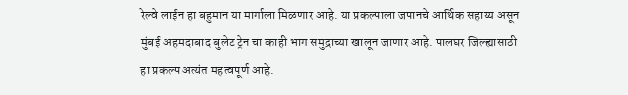रेल्वे लाईन हा बहुमान या मार्गाला मिळणार आहे. या प्रकल्पाला जपानचे आर्थिक सहाय्य असून मुंबई अहमदाबाद बुलेट ट्रेन चा काही भाग समुद्राच्या खालून जाणार आहे. पालघर जिल्ह्यासाठी हा प्रकल्प अत्यंत महत्वपूर्ण आहे.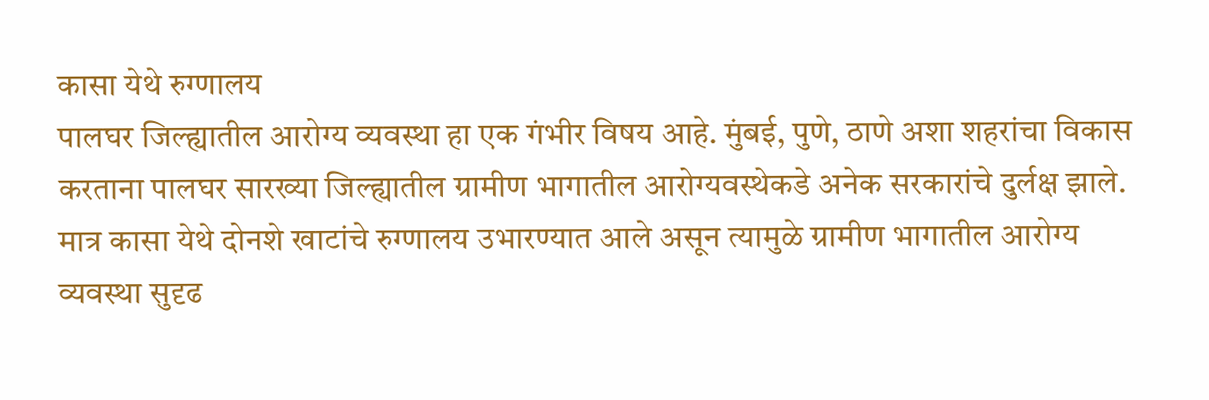कासा येथे रुग्णालय
पालघर जिल्ह्यातील आरोग्य व्यवस्था हा एक गंभीर विषय आहे. मुंबई, पुणे, ठाणे अशा शहरांचा विकास करताना पालघर सारख्या जिल्ह्यातील ग्रामीण भागातील आरोग्यवस्थेकडे अनेक सरकारांचे दुर्लक्ष झाले. मात्र कासा येथे दोनशे खाटांचे रुग्णालय उभारण्यात आले असून त्यामुळे ग्रामीण भागातील आरोग्य व्यवस्था सुदृढ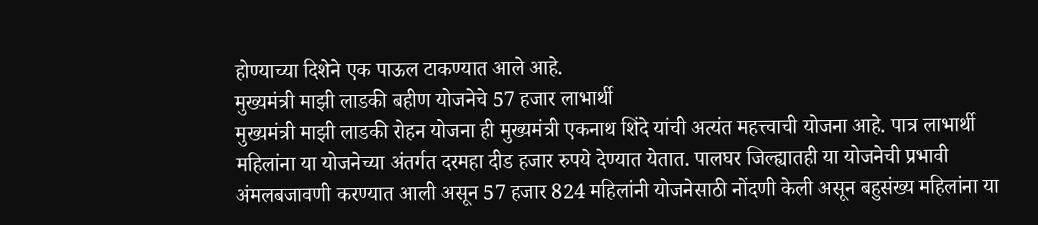होण्याच्या दिशेने एक पाऊल टाकण्यात आले आहे.
मुख्यमंत्री माझी लाडकी बहीण योजनेचे 57 हजार लाभार्थी
मुख्यमंत्री माझी लाडकी रोहन योजना ही मुख्यमंत्री एकनाथ शिंदे यांची अत्यंत महत्त्वाची योजना आहे. पात्र लाभार्थी महिलांना या योजनेच्या अंतर्गत दरमहा दीड हजार रुपये देण्यात येतात. पालघर जिल्ह्यातही या योजनेची प्रभावी अंमलबजावणी करण्यात आली असून 57 हजार 824 महिलांनी योजनेसाठी नोंदणी केली असून बहुसंख्य महिलांना या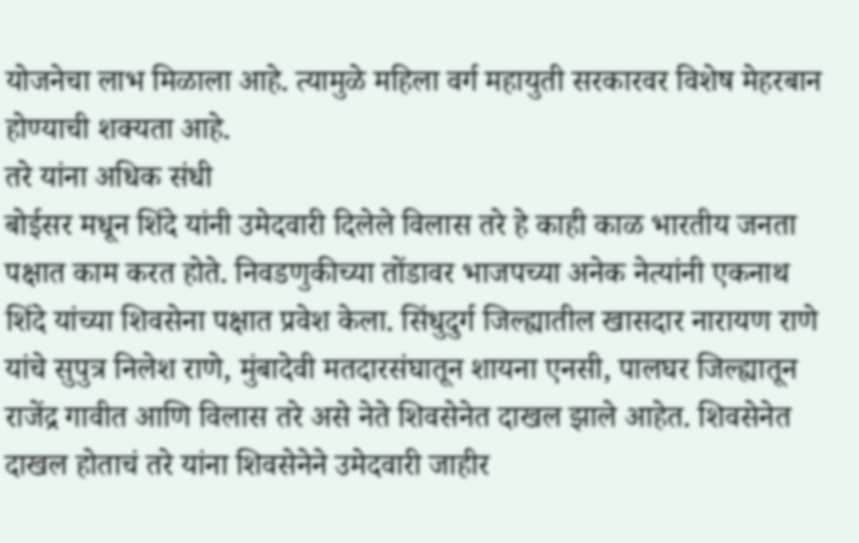योजनेचा लाभ मिळाला आहे. त्यामुळे महिला वर्ग महायुती सरकारवर विशेष मेहरबान होण्याची शक्यता आहे.
तरे यांना अधिक संधी
बोईसर मधून शिंदे यांनी उमेदवारी दिलेले विलास तरे हे काही काळ भारतीय जनता पक्षात काम करत होते. निवडणुकीच्या तोंडावर भाजपच्या अनेक नेत्यांनी एकनाथ शिंदे यांच्या शिवसेना पक्षात प्रवेश केला. सिंधुदुर्ग जिल्ह्यातील खासदार नारायण राणे यांचे सुपुत्र निलेश राणे, मुंबादेवी मतदारसंघातून शायना एनसी, पालघर जिल्ह्यातून राजेंद्र गावीत आणि विलास तरे असे नेते शिवसेनेत दाखल झाले आहेत. शिवसेनेत दाखल होताचं तरे यांना शिवसेनेने उमेदवारी जाहीर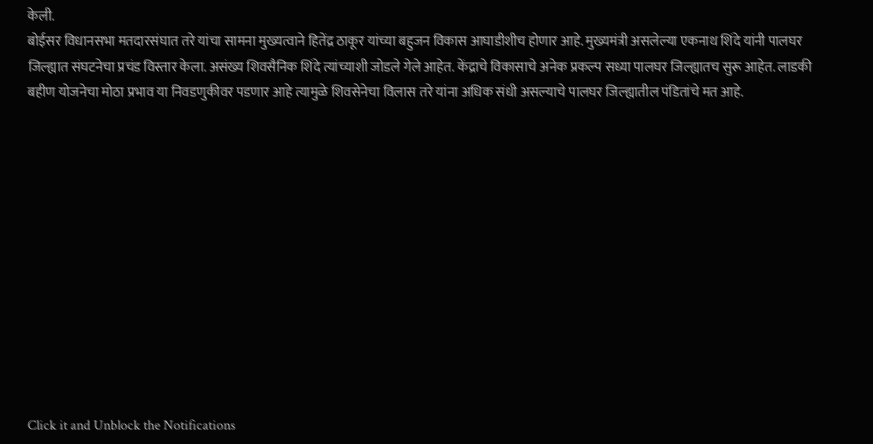केली.
बोईसर विधानसभा मतदारसंघात तरे यांचा सामना मुख्यत्वाने हितेंद्र ठाकूर यांच्या बहुजन विकास आघाडीशीच होणार आहे. मुख्यमंत्री असलेल्या एकनाथ शिंदे यांनी पालघर जिल्ह्यात संघटनेचा प्रचंड विस्तार केला. असंख्य शिवसैनिक शिंदे त्यांच्याशी जोडले गेले आहेत. केंद्राचे विकासाचे अनेक प्रकल्प सध्या पालघर जिल्ह्यातच सुरू आहेत. लाडकी बहीण योजनेचा मोठा प्रभाव या निवडणुकीवर पडणार आहे त्यामुळे शिवसेनेचा विलास तरे यांना अधिक संधी असल्याचे पालघर जिल्ह्यातील पंडितांचे मत आहे.












Click it and Unblock the Notifications